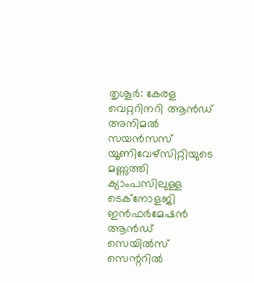തൃശൂർ: കേരള വെറ്ററിനറി ആൻഡ് അനിമൽ സയൻസസ് യൂണിവേഴ്സിറ്റിയുടെ മണ്ണുത്തി ക്യാംപസിലുള്ള ടെക്നോളജി ഇൻഫർമേഷൻ ആൻഡ് സെയിൽസ് സെന്ററിൽ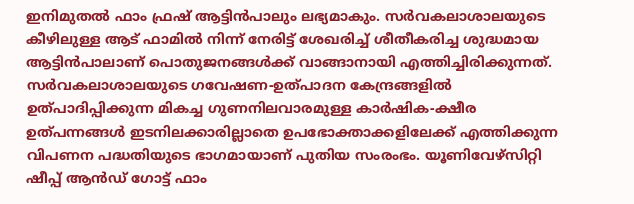ഇനിമുതൽ ഫാം ഫ്രഷ് ആട്ടിൻപാലും ലഭ്യമാകും. സർവകലാശാലയുടെ കീഴിലുള്ള ആട് ഫാമിൽ നിന്ന് നേരിട്ട് ശേഖരിച്ച് ശീതീകരിച്ച ശുദ്ധമായ ആട്ടിൻപാലാണ് പൊതുജനങ്ങൾക്ക് വാങ്ങാനായി എത്തിച്ചിരിക്കുന്നത്.
സർവകലാശാലയുടെ ഗവേഷണ-ഉത്പാദന കേന്ദ്രങ്ങളിൽ ഉത്പാദിപ്പിക്കുന്ന മികച്ച ഗുണനിലവാരമുള്ള കാർഷിക-ക്ഷീര ഉത്പന്നങ്ങൾ ഇടനിലക്കാരില്ലാതെ ഉപഭോക്താക്കളിലേക്ക് എത്തിക്കുന്ന വിപണന പദ്ധതിയുടെ ഭാഗമായാണ് പുതിയ സംരംഭം. യൂണിവേഴ്സിറ്റി ഷീപ്പ് ആൻഡ് ഗോട്ട് ഫാം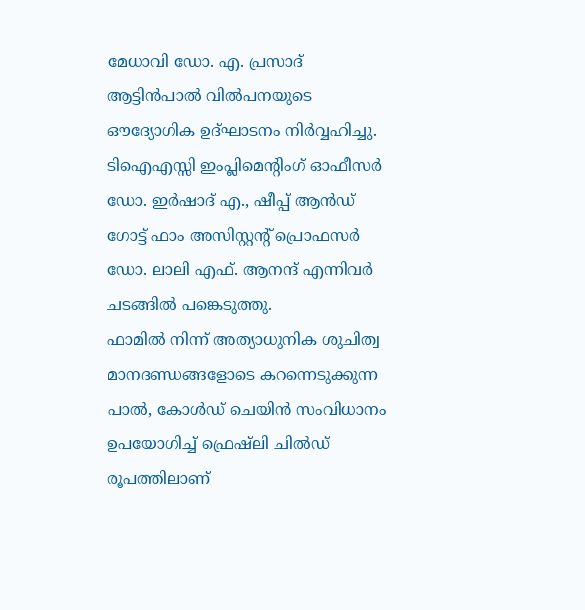മേധാവി ഡോ. എ. പ്രസാദ് ആട്ടിൻപാൽ വിൽപനയുടെ ഔദ്യോഗിക ഉദ്ഘാടനം നിർവ്വഹിച്ചു. ടിഐഎസ്സി ഇംപ്ലിമെന്റിംഗ് ഓഫീസർ ഡോ. ഇർഷാദ് എ., ഷീപ്പ് ആൻഡ് ഗോട്ട് ഫാം അസിസ്റ്റന്റ് പ്രൊഫസർ ഡോ. ലാലി എഫ്. ആനന്ദ് എന്നിവർ ചടങ്ങിൽ പങ്കെടുത്തു.
ഫാമിൽ നിന്ന് അത്യാധുനിക ശുചിത്വ മാനദണ്ഡങ്ങളോടെ കറന്നെടുക്കുന്ന പാൽ, കോൾഡ് ചെയിൻ സംവിധാനം ഉപയോഗിച്ച് ഫ്രെഷ്ലി ചിൽഡ് രൂപത്തിലാണ്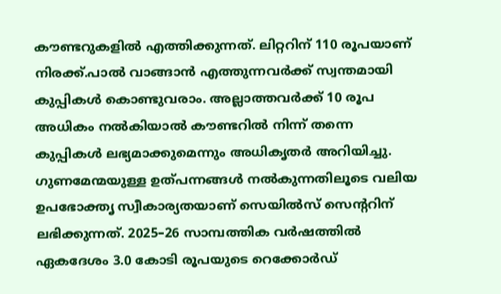കൗണ്ടറുകളിൽ എത്തിക്കുന്നത്. ലിറ്ററിന് 110 രൂപയാണ് നിരക്ക്.പാൽ വാങ്ങാൻ എത്തുന്നവർക്ക് സ്വന്തമായി കുപ്പികൾ കൊണ്ടുവരാം. അല്ലാത്തവർക്ക് 10 രൂപ അധികം നൽകിയാൽ കൗണ്ടറിൽ നിന്ന് തന്നെ കുപ്പികൾ ലഭ്യമാക്കുമെന്നും അധികൃതർ അറിയിച്ചു.
ഗുണമേന്മയുള്ള ഉത്പന്നങ്ങൾ നൽകുന്നതിലൂടെ വലിയ ഉപഭോക്തൃ സ്വീകാര്യതയാണ് സെയിൽസ് സെന്ററിന് ലഭിക്കുന്നത്. 2025–26 സാമ്പത്തിക വർഷത്തിൽ ഏകദേശം 3.0 കോടി രൂപയുടെ റെക്കോർഡ്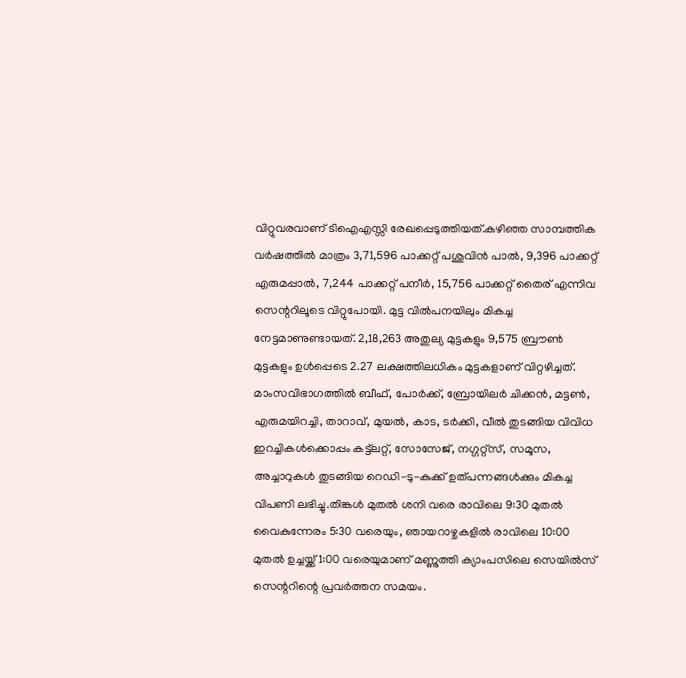വിറ്റുവരവാണ് ടിഐഎസ്സി രേഖപ്പെടുത്തിയത്.കഴിഞ്ഞ സാമ്പത്തിക വർഷത്തിൽ മാത്രം 3,71,596 പാക്കറ്റ് പശുവിൻ പാൽ, 9,396 പാക്കറ്റ് എരുമപ്പാൽ, 7,244 പാക്കറ്റ് പനീർ, 15,756 പാക്കറ്റ് തൈര് എന്നിവ സെന്ററിലൂടെ വിറ്റുപോയി. മുട്ട വിൽപനയിലും മികച്ച നേട്ടമാണുണ്ടായത്. 2,18,263 അതുല്യ മുട്ടകളും 9,575 ബ്രൗൺ മുട്ടകളും ഉൾപ്പെടെ 2.27 ലക്ഷത്തിലധികം മുട്ടകളാണ് വിറ്റഴിച്ചത്.
മാംസവിഭാഗത്തിൽ ബീഫ്, പോർക്ക്, ബ്രോയിലർ ചിക്കൻ, മട്ടൺ, എരുമയിറച്ചി, താറാവ്, മുയൽ, കാട, ടർക്കി, വീൽ തുടങ്ങിയ വിവിധ ഇറച്ചികൾക്കൊപ്പം കട്ട്ലറ്റ്, സോസേജ്, നഗ്ഗറ്റ്സ്, സമൂസ, അച്ചാറുകൾ തുടങ്ങിയ റെഡി-ടു-കുക്ക് ഉത്പന്നങ്ങൾക്കും മികച്ച വിപണി ലഭിച്ചു.തിങ്കൾ മുതൽ ശനി വരെ രാവിലെ 9:30 മുതൽ വൈകുന്നേരം 5:30 വരെയും, ഞായറാഴ്ചകളിൽ രാവിലെ 10:00 മുതൽ ഉച്ചയ്ക്ക് 1:00 വരെയുമാണ് മണ്ണുത്തി ക്യാംപസിലെ സെയിൽസ് സെന്ററിന്റെ പ്രവർത്തന സമയം.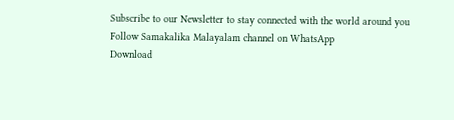Subscribe to our Newsletter to stay connected with the world around you
Follow Samakalika Malayalam channel on WhatsApp
Download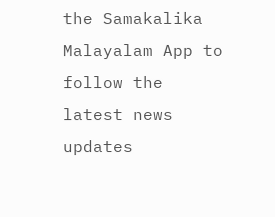the Samakalika Malayalam App to follow the latest news updates